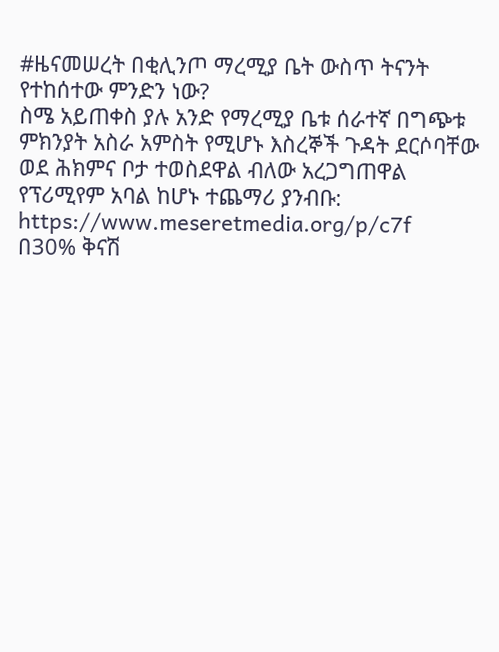#ዜናመሠረት በቂሊንጦ ማረሚያ ቤት ውስጥ ትናንት የተከሰተው ምንድን ነው?
ስሜ አይጠቀስ ያሉ አንድ የማረሚያ ቤቱ ሰራተኛ በግጭቱ ምክንያት አስራ አምስት የሚሆኑ እስረኞች ጉዳት ደርሶባቸው ወደ ሕክምና ቦታ ተወስደዋል ብለው አረጋግጠዋል
የፕሪሚየም አባል ከሆኑ ተጨማሪ ያንብቡ:
https://www.meseretmedia.org/p/c7f
በ30% ቅናሽ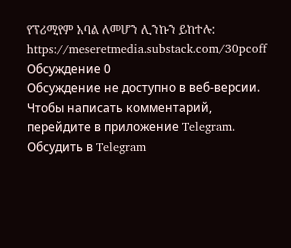የፕሪሚየም አባል ለመሆን ሊንኩን ይከተሉ:
https://meseretmedia.substack.com/30pcoff
Обсуждение 0
Обсуждение не доступно в веб-версии. Чтобы написать комментарий, перейдите в приложение Telegram.
Обсудить в Telegram